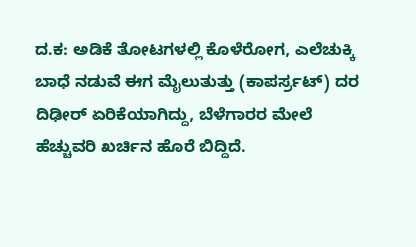ದ.ಕ: ಅಡಿಕೆ ತೋಟಗಳಲ್ಲಿ ಕೊಳೆರೋಗ, ಎಲೆಚುಕ್ಕಿ ಬಾಧೆ ನಡುವೆ ಈಗ ಮೈಲುತುತ್ತು (ಕಾಪರ್ಸ್ರಟ್) ದರ ದಿಢೀರ್ ಏರಿಕೆಯಾಗಿದ್ದು, ಬೆಳೆಗಾರರ ಮೇಲೆ ಹೆಚ್ಚುವರಿ ಖರ್ಚಿನ ಹೊರೆ ಬಿದ್ದಿದೆ.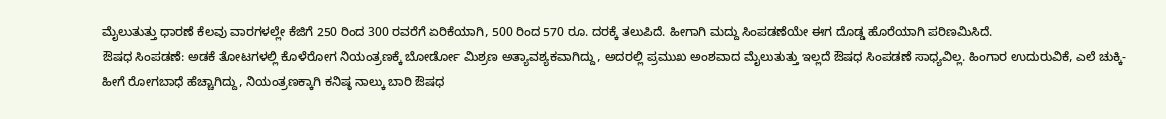ಮೈಲುತುತ್ತು ಧಾರಣೆ ಕೆಲವು ವಾರಗಳಲ್ಲೇ ಕೆಜಿಗೆ 250 ರಿಂದ 300 ರವರೆಗೆ ಏರಿಕೆಯಾಗಿ, 500 ರಿಂದ 570 ರೂ. ದರಕ್ಕೆ ತಲುಪಿದೆ. ಹೀಗಾಗಿ ಮದ್ದು ಸಿಂಪಡಣೆಯೇ ಈಗ ದೊಡ್ಡ ಹೊರೆಯಾಗಿ ಪರಿಣಮಿಸಿದೆ.
ಔಷಧ ಸಿಂಪಡಣೆ: ಅಡಕೆ ತೋಟಗಳಲ್ಲಿ ಕೊಳೆರೋಗ ನಿಯಂತ್ರಣಕ್ಕೆ ಬೋರ್ಡೋ ಮಿಶ್ರಣ ಅತ್ಯಾವಶ್ಯಕವಾಗಿದ್ದು, ಅದರಲ್ಲಿ ಪ್ರಮುಖ ಅಂಶವಾದ ಮೈಲುತುತ್ತು ಇಲ್ಲದೆ ಔಷಧ ಸಿಂಪಡಣೆ ಸಾಧ್ಯವಿಲ್ಲ. ಹಿಂಗಾರ ಉದುರುವಿಕೆ, ಎಲೆ ಚುಕ್ಕಿ-ಹೀಗೆ ರೋಗಬಾಧೆ ಹೆಚ್ಚಾಗಿದ್ದು, ನಿಯಂತ್ರಣಕ್ಕಾಗಿ ಕನಿಷ್ಠ ನಾಲ್ಕು ಬಾರಿ ಔಷಧ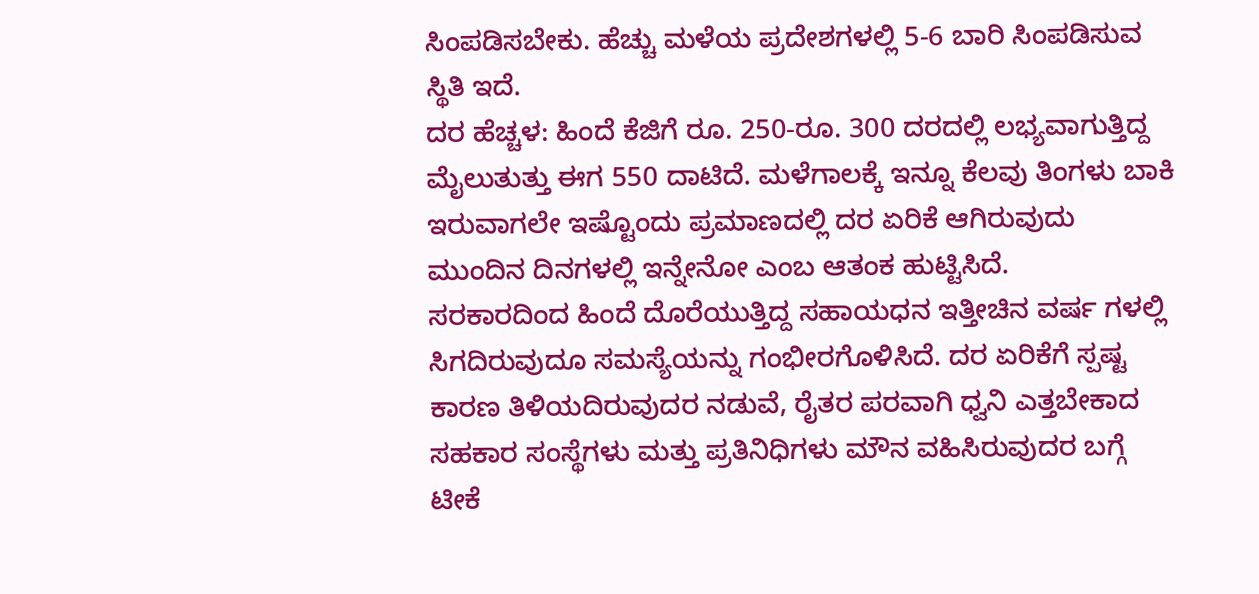ಸಿಂಪಡಿಸಬೇಕು. ಹೆಚ್ಚು ಮಳೆಯ ಪ್ರದೇಶಗಳಲ್ಲಿ 5-6 ಬಾರಿ ಸಿಂಪಡಿಸುವ ಸ್ಥಿತಿ ಇದೆ.
ದರ ಹೆಚ್ಚಳ: ಹಿಂದೆ ಕೆಜಿಗೆ ರೂ. 250-ರೂ. 300 ದರದಲ್ಲಿ ಲಭ್ಯವಾಗುತ್ತಿದ್ದ ಮೈಲುತುತ್ತು ಈಗ 550 ದಾಟಿದೆ. ಮಳೆಗಾಲಕ್ಕೆ ಇನ್ನೂ ಕೆಲವು ತಿಂಗಳು ಬಾಕಿ ಇರುವಾಗಲೇ ಇಷ್ಟೊಂದು ಪ್ರಮಾಣದಲ್ಲಿ ದರ ಏರಿಕೆ ಆಗಿರುವುದು ಮುಂದಿನ ದಿನಗಳಲ್ಲಿ ಇನ್ನೇನೋ ಎಂಬ ಆತಂಕ ಹುಟ್ಟಿಸಿದೆ.
ಸರಕಾರದಿಂದ ಹಿಂದೆ ದೊರೆಯುತ್ತಿದ್ದ ಸಹಾಯಧನ ಇತ್ತೀಚಿನ ವರ್ಷ ಗಳಲ್ಲಿ ಸಿಗದಿರುವುದೂ ಸಮಸ್ಯೆಯನ್ನು ಗಂಭೀರಗೊಳಿಸಿದೆ. ದರ ಏರಿಕೆಗೆ ಸ್ಪಷ್ಟ ಕಾರಣ ತಿಳಿಯದಿರುವುದರ ನಡುವೆ, ರೈತರ ಪರವಾಗಿ ಧ್ವನಿ ಎತ್ತಬೇಕಾದ ಸಹಕಾರ ಸಂಸ್ಥೆಗಳು ಮತ್ತು ಪ್ರತಿನಿಧಿಗಳು ಮೌನ ವಹಿಸಿರುವುದರ ಬಗ್ಗೆ ಟೀಕೆ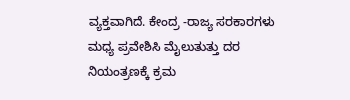ವ್ಯಕ್ತವಾಗಿದೆ. ಕೇಂದ್ರ -ರಾಜ್ಯ ಸರಕಾರಗಳು ಮಧ್ಯ ಪ್ರವೇಶಿಸಿ ಮೈಲುತುತ್ತು ದರ ನಿಯಂತ್ರಣಕ್ಕೆ ಕ್ರಮ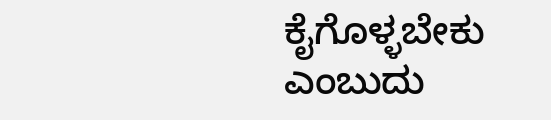ಕೈಗೊಳ್ಳಬೇಕು ಎಂಬುದು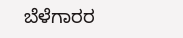ಬೆಳೆಗಾರರ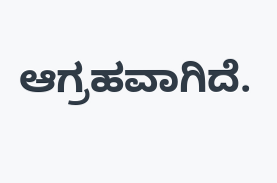ಆಗ್ರಹವಾಗಿದೆ.